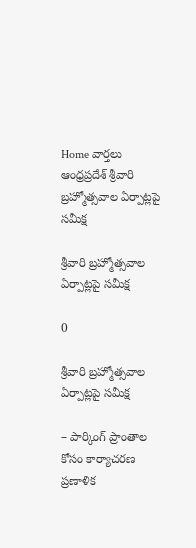Home వార్తలు ఆంధ్రప్రదేశ్‌ శ్రీవారి బ్రహ్మోత్సవాల ఏర్పాట్లపై సమీక్ష

శ్రీవారి బ్రహ్మోత్సవాల ఏర్పాట్లపై సమీక్ష

0

శ్రీవారి బ్రహ్మోత్సవాల ఏర్పాట్లపై సమీక్ష

– పార్కింగ్ ప్రాంతాల కోసం కార్యాచరణ ప్రణాళిక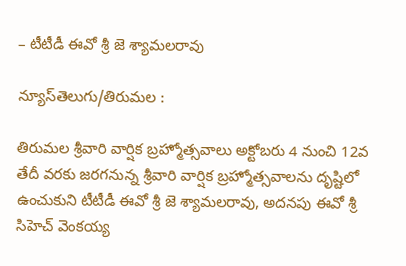– టీటీడీ ఈవో శ్రీ జె శ్యామలరావు

న్యూస్‌తెలుగు/తిరుమల :

తిరుమల శ్రీవారి వార్షిక బ్రహ్మోత్సవాలు అక్టోబరు 4 నుంచి 12వ తేదీ వరకు జరగనున్న శ్రీవారి వార్షిక బ్రహ్మోత్సవాలను దృష్టిలో ఉంచుకుని టీటీడీ ఈవో శ్రీ జె శ్యామలరావు, అదనపు ఈవో శ్రీ సిహెచ్ వెంకయ్య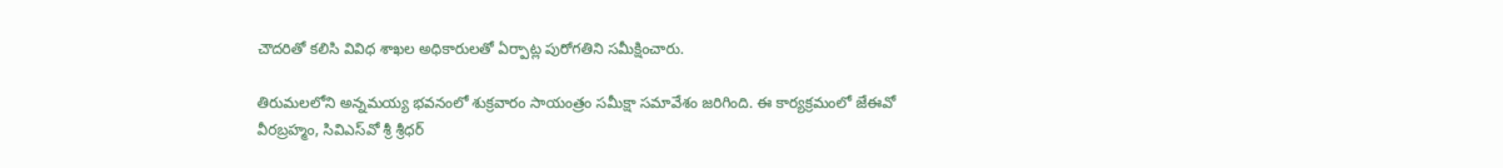చౌదరితో కలిసి వివిధ శాఖల అధికారులతో ఏర్పాట్ల పురోగతిని సమీక్షించారు.

తిరుమలలోని అన్నమయ్య భవనంలో శుక్రవారం సాయంత్రం సమీక్షా సమావేశం జరిగింది. ఈ కార్యక్రమంలో జేఈవో వీరబ్రహ్మం, సివిఎస్‌వో శ్రీ శ్రీధర్‌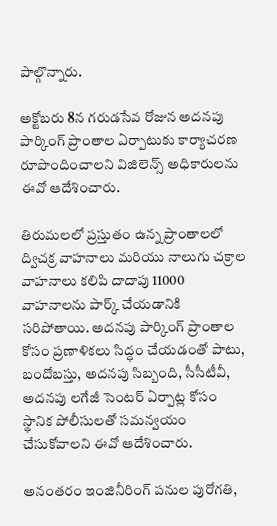పాల్గొన్నారు.

అక్టోబరు 8న గరుడసేవ రోజున అదనపు పార్కింగ్‌ ప్రాంతాల ఏర్పాటుకు కార్యాచరణ రూపొందించాలని విజిలెన్స్‌ అధికారులను ఈవో ఆదేశించారు.

తిరుమలలో ప్రస్తుతం ఉన్న ప్రాంతాలలో ద్విచక్ర వాహనాలు మరియు నాలుగు చక్రాల వాహనాలు కలిపి దాదాపు 11000 వాహనాలను పార్క్ చేయడానికి సరిపోతాయి. అదనపు పార్కింగ్ ప్రాంతాల కోసం ప్రణాళికలు సిద్ధం చేయడంతో పాటు, బందోబస్తు, అదనపు సిబ్బంది, సీసీటీవీ, అదనపు లగేజీ సెంటర్ ఏర్పాట్ల కోసం స్థానిక పోలీసులతో సమన్వయం చేసుకోవాలని ఈవో ఆదేశించారు.

అనంతరం ఇంజినీరింగ్ పనుల పురోగతి,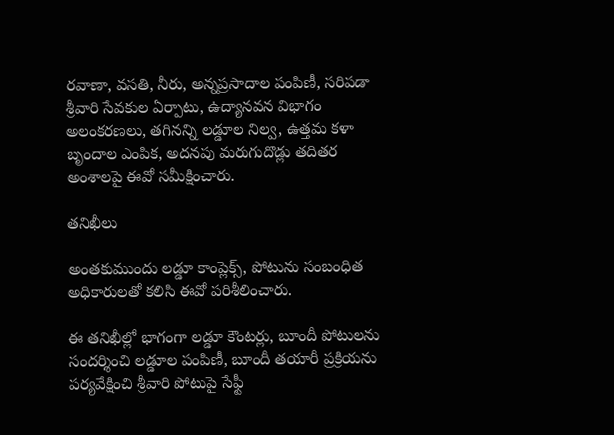రవాణా, వసతి, నీరు, అన్నప్రసాదాల పంపిణీ, సరిపడా శ్రీవారి సేవకుల ఏర్పాటు, ఉద్యానవన విభాగం అలంకరణలు, తగినన్ని లడ్డూల నిల్వ, ఉత్తమ కళా బృందాల ఎంపిక, అదనపు మరుగుదొడ్లు తదితర అంశాలపై ఈవో సమీక్షించారు.

తనిఖీలు

అంతకుముందు లడ్డూ కాంప్లెక్స్, పోటును సంబంధిత అధికారులతో కలిసి ఈవో పరిశీలించారు.

ఈ తనిఖీల్లో భాగంగా లడ్డూ కౌంటర్లు, బూందీ పోటులను సందర్శించి లడ్డూల పంపిణీ, బూందీ తయారీ ప్రక్రియను పర్యవేక్షించి శ్రీవారి పోటుపై సేఫ్టీ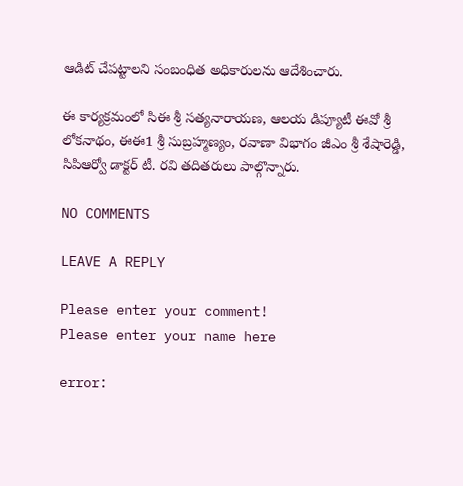ఆడిట్‌ చేపట్టాలని సంబంధిత అధికారులను ఆదేశించారు.

ఈ కార్యక్రమంలో సిఈ శ్రీ సత్యనారాయణ, ఆలయ డిప్యూటీ ఈవో శ్రీ లోకనాథం, ఈఈ1 శ్రీ సుబ్రహ్మణ్యం, రవాణా విభాగం జీఎం శ్రీ శేషారెడ్డి, సిపిఆర్వో డాక్టర్ టీ. రవి తదితరులు పాల్గొన్నారు.

NO COMMENTS

LEAVE A REPLY

Please enter your comment!
Please enter your name here

error: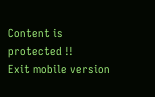Content is protected !!
Exit mobile version